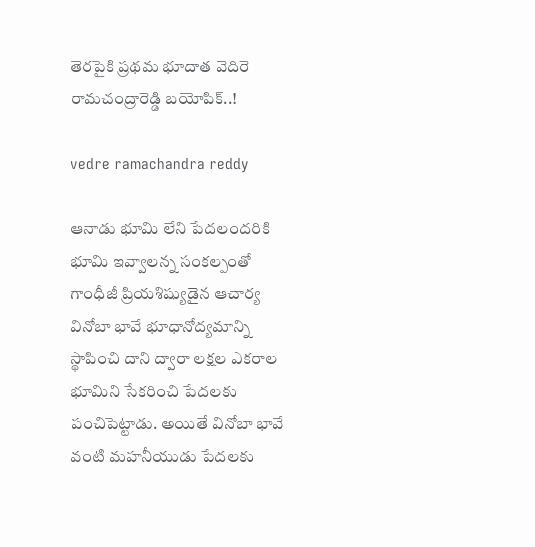తెరపైకి ప్రథమ భూదాత వెదిరె రామచంద్రారెడ్డి బయోపిక్..!

vedre ramachandra reddy

ఆనాడు భూమి లేని పేదలందరికి భూమి ఇవ్వాలన్న సంకల్పంతో గాంధీజీ ప్రియశిష్యుడైన ఆచార్య వినోబా భావే భూధానోద్యమాన్ని స్థాపించి దాని ద్వారా లక్షల ఎకరాల భూమిని సేకరించి పేదలకు పంచిపెట్టాడు. అయితే వినోబా భావే వంటి మహనీయుడు పేదలకు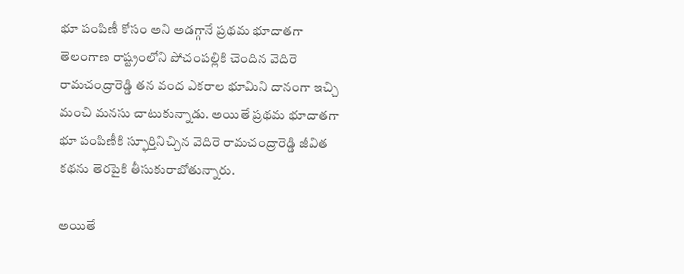భూ పంపిణీ కోసం అని అడగ్గానే ప్రథమ భూదాతగా తెలంగాణ రాష్ట్రంలోని పోచంపల్లికి చెందిన వెదిరె రామచంద్రారెడ్డి తన వంద ఎకరాల భూమిని దానంగా ఇచ్చి మంచి మనసు చాటుకున్నాడు. అయితే ప్రథమ భూదాతగా భూ పంపిణీకి స్ఫూర్తినిచ్చిన వెదిరె రామచంద్రారెడ్డి జీవిత కథను తెరపైకి తీసుకురాబోతున్నారు.

అయితే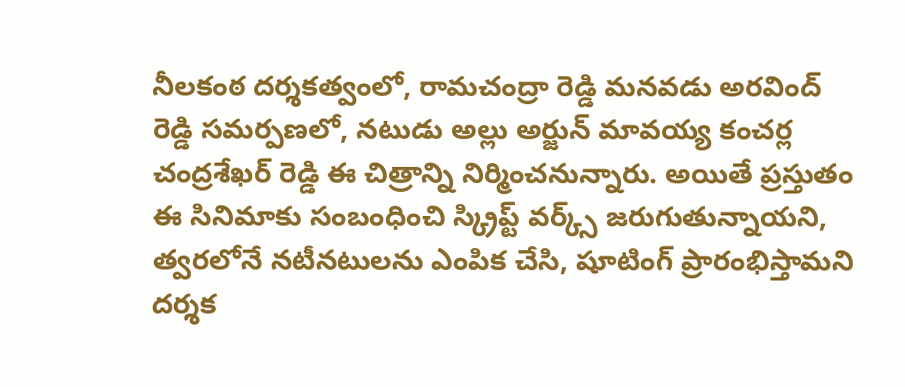నీలకంఠ దర్శకత్వంలో, రామచంద్రా రెడ్డి మనవడు అరవింద్‌ రెడ్డి సమర్పణలో, నటుడు అల్లు అర్జున్‌ మావయ్య కంచర్ల చంద్రశేఖర్‌ రెడ్డి ఈ చిత్రాన్ని నిర్మించనున్నారు. అయితే ప్రస్తుతం ఈ సినిమాకు సంబంధించి స్క్రిప్ట్ వర్క్స్ జరుగుతున్నాయని, త్వరలోనే నటీనటులను ఎంపిక చేసి, షూటింగ్‌ ప్రారంభిస్తామని దర్శక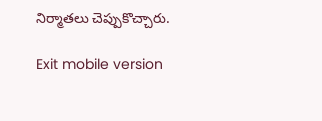నిర్మాతలు చెప్పుకొచ్చారు.

Exit mobile version